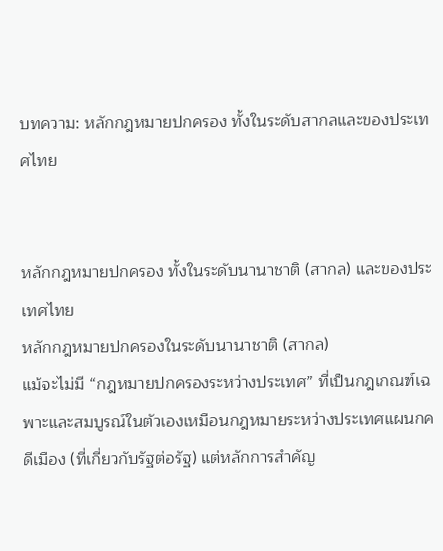บทความ: หลักกฎหมายปกครอง ทั้งในระดับสากลและของประเทศไทย


หลักกฎหมายปกครอง ทั้งในระดับนานาชาติ (สากล) และของประเทศไทย
หลักกฎหมายปกครองในระดับนานาชาติ (สากล)
แม้จะไม่มี “กฎหมายปกครองระหว่างประเทศ” ที่เป็นกฎเกณฑ์เฉพาะและสมบูรณ์ในตัวเองเหมือนกฎหมายระหว่างประเทศแผนกคดีเมือง (ที่เกี่ยวกับรัฐต่อรัฐ) แต่หลักการสำคัญ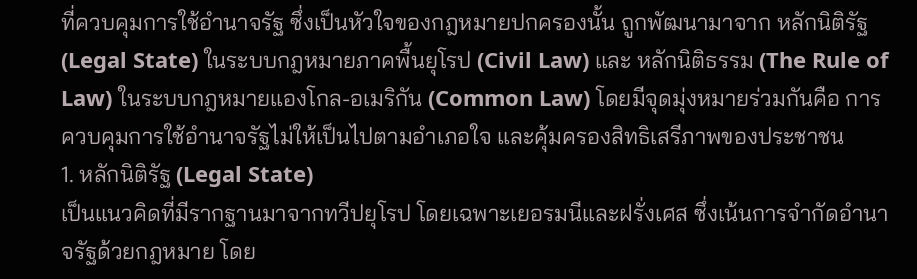ที่ควบคุมการใช้อำนาจรัฐ ซึ่งเป็นหัวใจของกฎหมายปกครองนั้น ถูกพัฒนามาจาก หลักนิติรัฐ (Legal State) ในระบบกฎหมายภาคพื้นยุโรป (Civil Law) และ หลักนิติธรรม (The Rule of Law) ในระบบกฎหมายแองโกล-อเมริกัน (Common Law) โดยมีจุดมุ่งหมายร่วมกันคือ การควบคุมการใช้อำนาจรัฐไม่ให้เป็นไปตามอำเภอใจ และคุ้มครองสิทธิเสรีภาพของประชาชน
1. หลักนิติรัฐ (Legal State)
เป็นแนวคิดที่มีรากฐานมาจากทวีปยุโรป โดยเฉพาะเยอรมนีและฝรั่งเศส ซึ่งเน้นการจำกัดอำนาจรัฐด้วยกฎหมาย โดย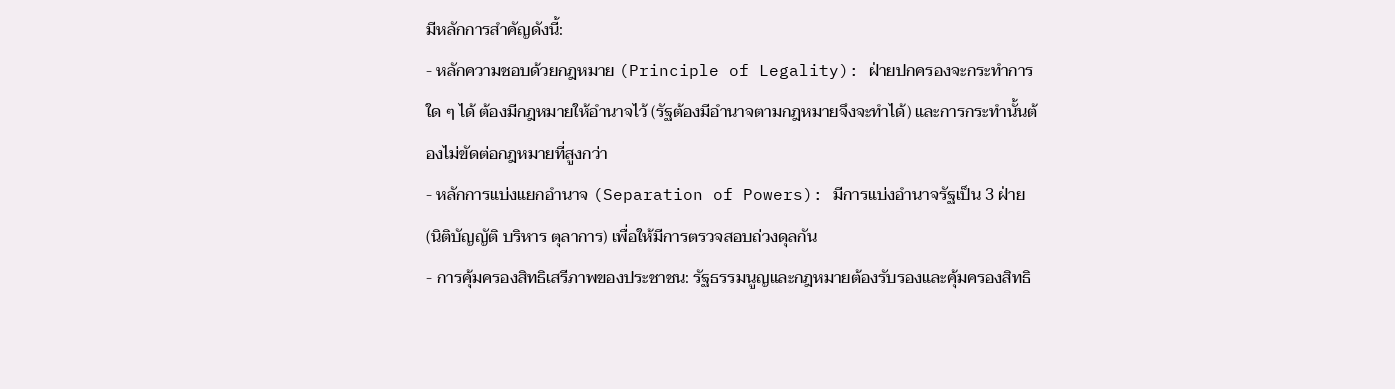มีหลักการสำคัญดังนี้:
- หลักความชอบด้วยกฎหมาย (Principle of Legality): ฝ่ายปกครองจะกระทำการใด ๆ ได้ ต้องมีกฎหมายให้อำนาจไว้ (รัฐต้องมีอำนาจตามกฎหมายจึงจะทำได้) และการกระทำนั้นต้องไม่ขัดต่อกฎหมายที่สูงกว่า
- หลักการแบ่งแยกอำนาจ (Separation of Powers): มีการแบ่งอำนาจรัฐเป็น 3 ฝ่าย (นิติบัญญัติ บริหาร ตุลาการ) เพื่อให้มีการตรวจสอบถ่วงดุลกัน
- การคุ้มครองสิทธิเสรีภาพของประชาชน: รัฐธรรมนูญและกฎหมายต้องรับรองและคุ้มครองสิทธิ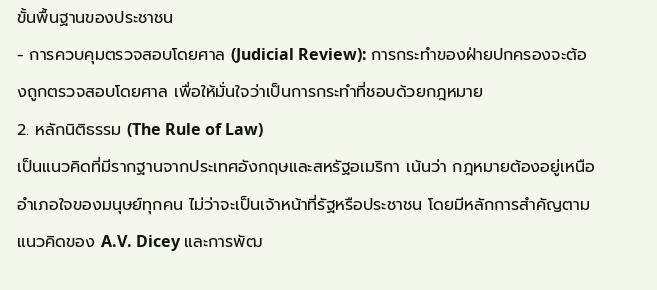ขั้นพื้นฐานของประชาชน
- การควบคุมตรวจสอบโดยศาล (Judicial Review): การกระทำของฝ่ายปกครองจะต้องถูกตรวจสอบโดยศาล เพื่อให้มั่นใจว่าเป็นการกระทำที่ชอบด้วยกฎหมาย
2. หลักนิติธรรม (The Rule of Law)
เป็นแนวคิดที่มีรากฐานจากประเทศอังกฤษและสหรัฐอเมริกา เน้นว่า กฎหมายต้องอยู่เหนืออำเภอใจของมนุษย์ทุกคน ไม่ว่าจะเป็นเจ้าหน้าที่รัฐหรือประชาชน โดยมีหลักการสำคัญตามแนวคิดของ A.V. Dicey และการพัฒ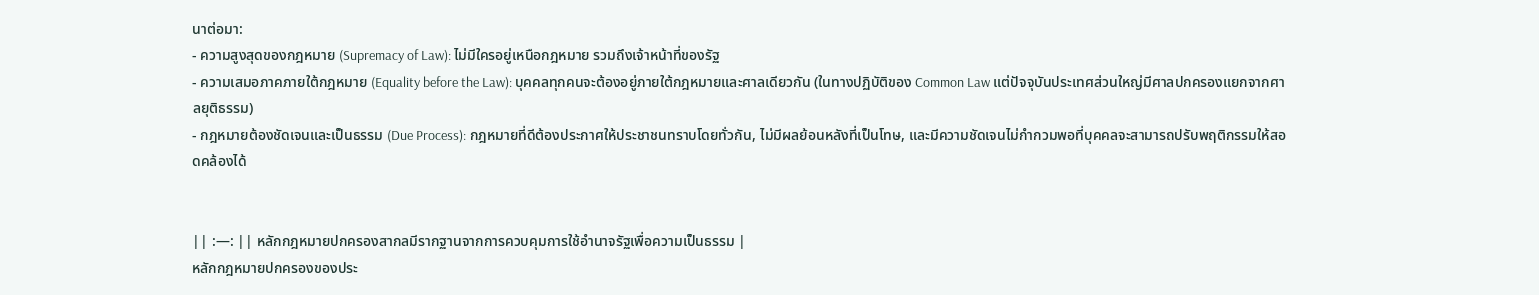นาต่อมา:
- ความสูงสุดของกฎหมาย (Supremacy of Law): ไม่มีใครอยู่เหนือกฎหมาย รวมถึงเจ้าหน้าที่ของรัฐ
- ความเสมอภาคภายใต้กฎหมาย (Equality before the Law): บุคคลทุกคนจะต้องอยู่ภายใต้กฎหมายและศาลเดียวกัน (ในทางปฏิบัติของ Common Law แต่ปัจจุบันประเทศส่วนใหญ่มีศาลปกครองแยกจากศาลยุติธรรม)
- กฎหมายต้องชัดเจนและเป็นธรรม (Due Process): กฎหมายที่ดีต้องประกาศให้ประชาชนทราบโดยทั่วกัน, ไม่มีผลย้อนหลังที่เป็นโทษ, และมีความชัดเจนไม่กำกวมพอที่บุคคลจะสามารถปรับพฤติกรรมให้สอดคล้องได้


|| :—: || หลักกฎหมายปกครองสากลมีรากฐานจากการควบคุมการใช้อำนาจรัฐเพื่อความเป็นธรรม |
หลักกฎหมายปกครองของประ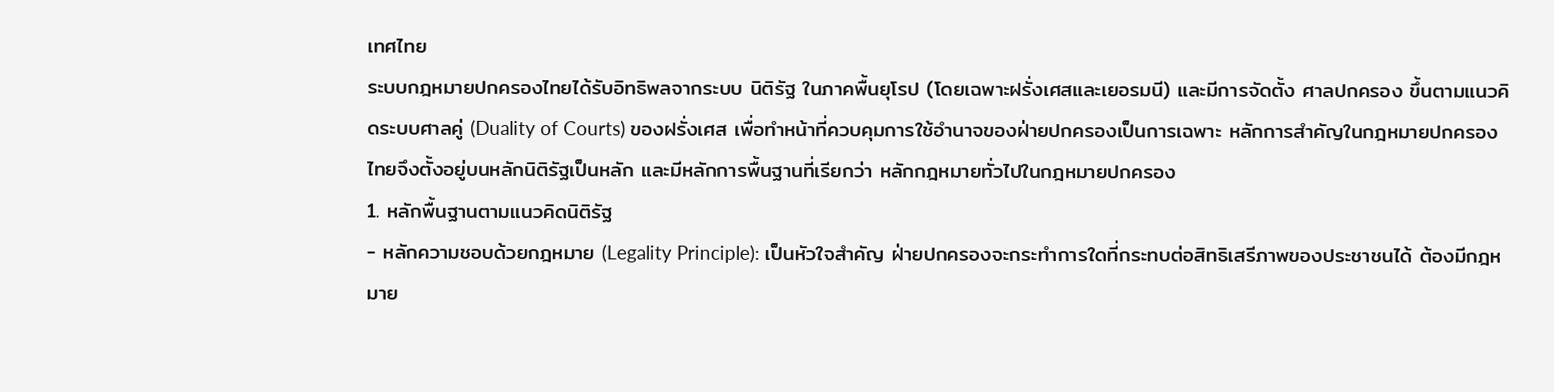เทศไทย
ระบบกฎหมายปกครองไทยได้รับอิทธิพลจากระบบ นิติรัฐ ในภาคพื้นยุโรป (โดยเฉพาะฝรั่งเศสและเยอรมนี) และมีการจัดตั้ง ศาลปกครอง ขึ้นตามแนวคิดระบบศาลคู่ (Duality of Courts) ของฝรั่งเศส เพื่อทำหน้าที่ควบคุมการใช้อำนาจของฝ่ายปกครองเป็นการเฉพาะ หลักการสำคัญในกฎหมายปกครองไทยจึงตั้งอยู่บนหลักนิติรัฐเป็นหลัก และมีหลักการพื้นฐานที่เรียกว่า หลักกฎหมายทั่วไปในกฎหมายปกครอง
1. หลักพื้นฐานตามแนวคิดนิติรัฐ
- หลักความชอบด้วยกฎหมาย (Legality Principle): เป็นหัวใจสำคัญ ฝ่ายปกครองจะกระทำการใดที่กระทบต่อสิทธิเสรีภาพของประชาชนได้ ต้องมีกฎหมาย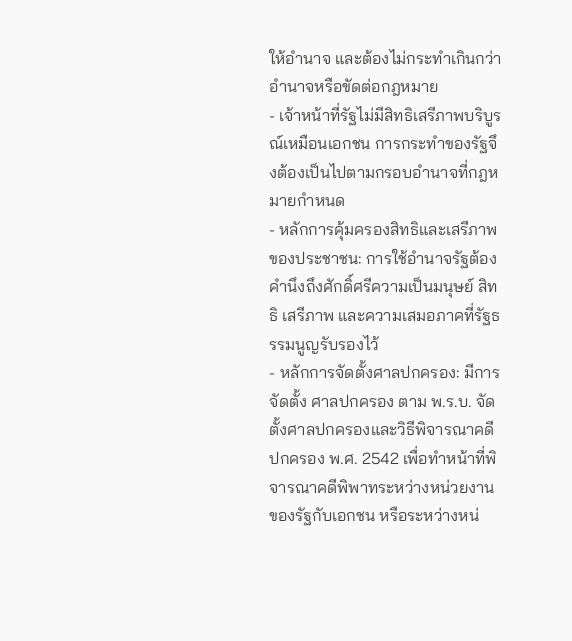ให้อำนาจ และต้องไม่กระทำเกินกว่าอำนาจหรือขัดต่อกฎหมาย
- เจ้าหน้าที่รัฐไม่มีสิทธิเสรีภาพบริบูรณ์เหมือนเอกชน การกระทำของรัฐจึงต้องเป็นไปตามกรอบอำนาจที่กฎหมายกำหนด
- หลักการคุ้มครองสิทธิและเสรีภาพของประชาชน: การใช้อำนาจรัฐต้องคำนึงถึงศักดิ์ศรีความเป็นมนุษย์ สิทธิ เสรีภาพ และความเสมอภาคที่รัฐธรรมนูญรับรองไว้
- หลักการจัดตั้งศาลปกครอง: มีการจัดตั้ง ศาลปกครอง ตาม พ.ร.บ. จัดตั้งศาลปกครองและวิธีพิจารณาคดีปกครอง พ.ศ. 2542 เพื่อทำหน้าที่พิจารณาคดีพิพาทระหว่างหน่วยงานของรัฐกับเอกชน หรือระหว่างหน่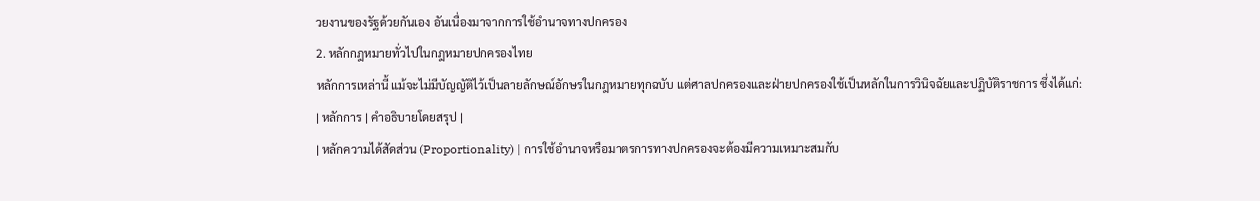วยงานของรัฐด้วยกันเอง อันเนื่องมาจากการใช้อำนาจทางปกครอง
2. หลักกฎหมายทั่วไปในกฎหมายปกครองไทย
หลักการเหล่านี้ แม้จะไม่มีบัญญัติไว้เป็นลายลักษณ์อักษรในกฎหมายทุกฉบับ แต่ศาลปกครองและฝ่ายปกครองใช้เป็นหลักในการวินิจฉัยและปฏิบัติราชการ ซึ่งได้แก่:
| หลักการ | คำอธิบายโดยสรุป |
| หลักความได้สัดส่วน (Proportionality) | การใช้อำนาจหรือมาตรการทางปกครองจะต้องมีความเหมาะสมกับ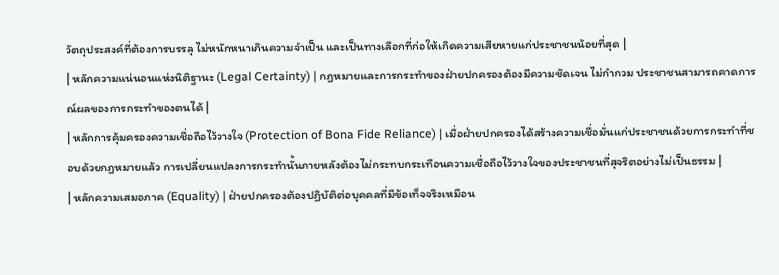วัตถุประสงค์ที่ต้องการบรรลุ ไม่หนักหนาเกินความจำเป็น และเป็นทางเลือกที่ก่อให้เกิดความเสียหายแก่ประชาชนน้อยที่สุด |
| หลักความแน่นอนแห่งนิติฐานะ (Legal Certainty) | กฎหมายและการกระทำของฝ่ายปกครองต้องมีความชัดเจน ไม่กำกวม ประชาชนสามารถคาดการณ์ผลของการกระทำของตนได้ |
| หลักการคุ้มครองความเชื่อถือไว้วางใจ (Protection of Bona Fide Reliance) | เมื่อฝ่ายปกครองได้สร้างความเชื่อมั่นแก่ประชาชนด้วยการกระทำที่ชอบด้วยกฎหมายแล้ว การเปลี่ยนแปลงการกระทำนั้นภายหลังต้องไม่กระทบกระเทือนความเชื่อถือไว้วางใจของประชาชนที่สุจริตอย่างไม่เป็นธรรม |
| หลักความเสมอภาค (Equality) | ฝ่ายปกครองต้องปฏิบัติต่อบุคคลที่มีข้อเท็จจริงเหมือน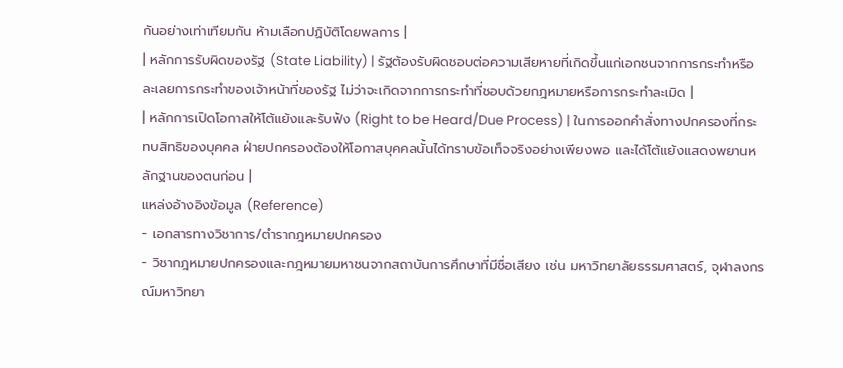กันอย่างเท่าเทียมกัน ห้ามเลือกปฏิบัติโดยพลการ |
| หลักการรับผิดของรัฐ (State Liability) | รัฐต้องรับผิดชอบต่อความเสียหายที่เกิดขึ้นแก่เอกชนจากการกระทำหรือละเลยการกระทำของเจ้าหน้าที่ของรัฐ ไม่ว่าจะเกิดจากการกระทำที่ชอบด้วยกฎหมายหรือการกระทำละเมิด |
| หลักการเปิดโอกาสให้โต้แย้งและรับฟัง (Right to be Heard/Due Process) | ในการออกคำสั่งทางปกครองที่กระทบสิทธิของบุคคล ฝ่ายปกครองต้องให้โอกาสบุคคลนั้นได้ทราบข้อเท็จจริงอย่างเพียงพอ และได้โต้แย้งแสดงพยานหลักฐานของตนก่อน |
แหล่งอ้างอิงข้อมูล (Reference)
- เอกสารทางวิชาการ/ตำรากฎหมายปกครอง
- วิชากฎหมายปกครองและกฎหมายมหาชนจากสถาบันการศึกษาที่มีชื่อเสียง เช่น มหาวิทยาลัยธรรมศาสตร์, จุฬาลงกรณ์มหาวิทยา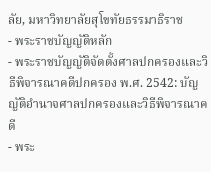ลัย, มหาวิทยาลัยสุโขทัยธรรมาธิราช
- พระราชบัญญัติหลัก
- พระราชบัญญัติจัดตั้งศาลปกครองและวิธีพิจารณาคดีปกครอง พ.ศ. 2542: บัญญัติอำนาจศาลปกครองและวิธีพิจารณาคดี
- พระ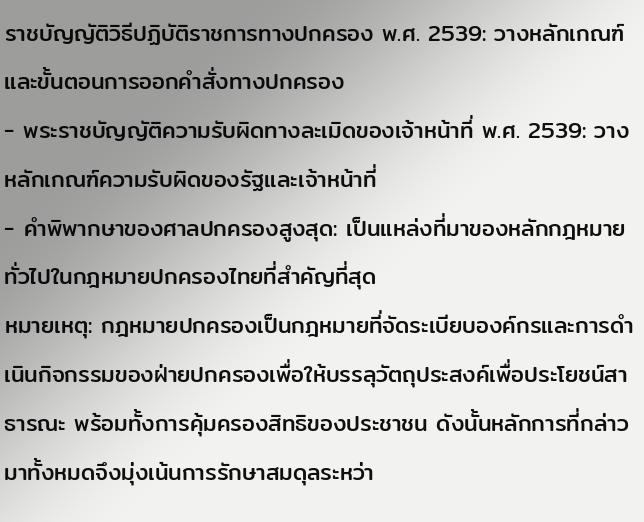ราชบัญญัติวิธีปฏิบัติราชการทางปกครอง พ.ศ. 2539: วางหลักเกณฑ์และขั้นตอนการออกคำสั่งทางปกครอง
- พระราชบัญญัติความรับผิดทางละเมิดของเจ้าหน้าที่ พ.ศ. 2539: วางหลักเกณฑ์ความรับผิดของรัฐและเจ้าหน้าที่
- คำพิพากษาของศาลปกครองสูงสุด: เป็นแหล่งที่มาของหลักกฎหมายทั่วไปในกฎหมายปกครองไทยที่สำคัญที่สุด
หมายเหตุ: กฎหมายปกครองเป็นกฎหมายที่จัดระเบียบองค์กรและการดำเนินกิจกรรมของฝ่ายปกครองเพื่อให้บรรลุวัตถุประสงค์เพื่อประโยชน์สาธารณะ พร้อมทั้งการคุ้มครองสิทธิของประชาชน ดังนั้นหลักการที่กล่าวมาทั้งหมดจึงมุ่งเน้นการรักษาสมดุลระหว่า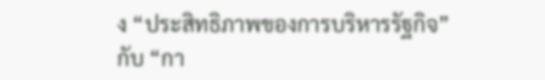ง “ประสิทธิภาพของการบริหารรัฐกิจ” กับ “กา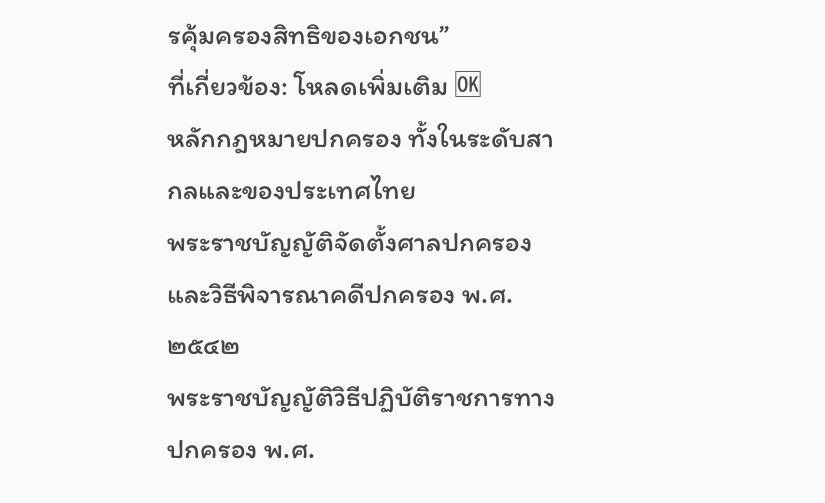รคุ้มครองสิทธิของเอกชน”
ที่เกี่ยวข้อง: โหลดเพิ่มเติม 🆗
หลักกฎหมายปกครอง ทั้งในระดับสากลและของประเทศไทย
พระราชบัญญัติจัดตั้งศาลปกครองและวิธีพิจารณาคดีปกครอง พ.ศ. ๒๕๔๒
พระราชบัญญัติวิธีปฏิบัติราชการทางปกครอง พ.ศ.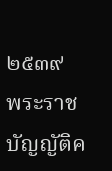๒๕๓๙
พระราชบัญญัติค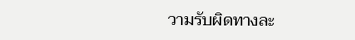วามรับผิดทางละ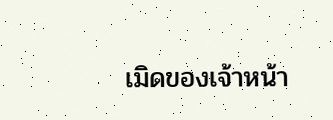เมิดของเจ้าหน้า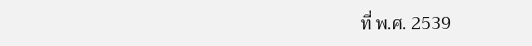ที่ พ.ศ. 2539